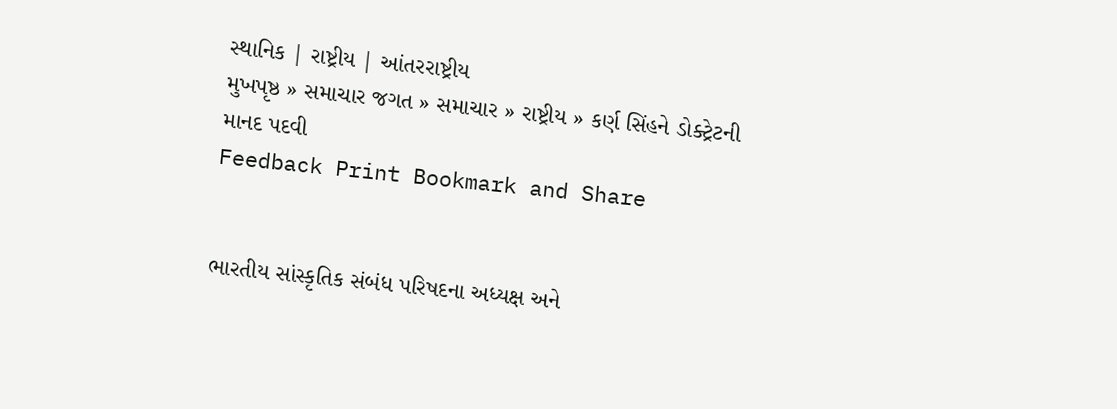સ્થાનિક | રાષ્ટ્રીય | આંતરરાષ્ટ્રીય
મુખપૃષ્ઠ » સમાચાર જગત » સમાચાર » રાષ્ટ્રીય » કર્ણ સિંહને ડોક્ટ્રેટની માનદ પદવી
Feedback Print Bookmark and Share


ભારતીય સાંસ્કૃતિક સંબંધ પરિષદના અધ્યક્ષ અને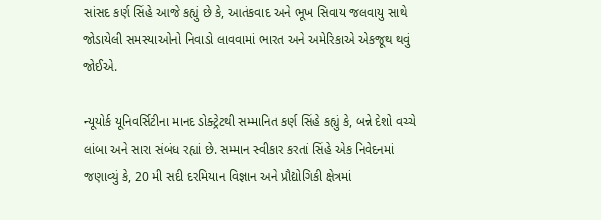સાંસદ કર્ણ સિંહે આજે કહ્યું છે કે, આતંકવાદ અને ભૂખ સિવાય જલવાયુ સાથે જોડાયેલી સમસ્યાઓનો નિવાડો લાવવામાં ભારત અને અમેરિકાએ એકજૂથ થવું જોઈએ.

ન્યૂયોર્ક યૂનિવર્સિટીના માનદ ડોક્ટ્રેટથી સમ્માનિત કર્ણ સિંહે કહ્યું કે, બન્ને દેશો વચ્ચે લાંબા અને સારા સંબંધ રહ્યાં છે. સમ્માન સ્વીકાર કરતાં સિંહે એક નિવેદનમાં જણાવ્યું કે, 20 મી સદી દરમિયાન વિજ્ઞાન અને પ્રૌદ્યોગિકી ક્ષેત્રમાં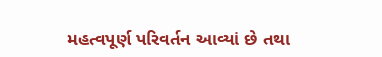મહત્વપૂર્ણ પરિવર્તન આવ્યાં છે તથા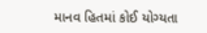માનવ હિતમાં કોઈ યોગ્યતા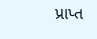પ્રાપ્ત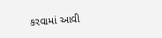કરવામાં આવી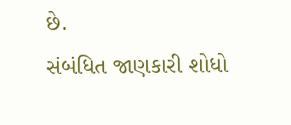છે.
સંબંધિત જાણકારી શોધો